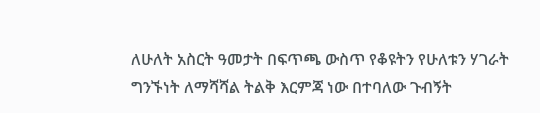ለሁለት አስርት ዓመታት በፍጥጫ ውስጥ የቆዩትን የሁለቱን ሃገራት ግንኙነት ለማሻሻል ትልቅ እርምጃ ነው በተባለው ጉብኝት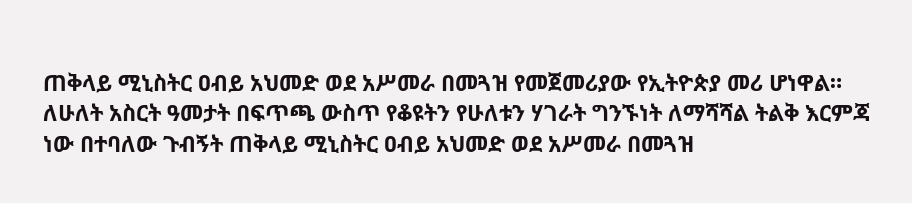ጠቅላይ ሚኒስትር ዐብይ አህመድ ወደ አሥመራ በመጓዝ የመጀመሪያው የኢትዮጵያ መሪ ሆነዋል።
ለሁለት አስርት ዓመታት በፍጥጫ ውስጥ የቆዩትን የሁለቱን ሃገራት ግንኙነት ለማሻሻል ትልቅ እርምጃ ነው በተባለው ጉብኝት ጠቅላይ ሚኒስትር ዐብይ አህመድ ወደ አሥመራ በመጓዝ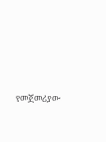የመጀመሪያው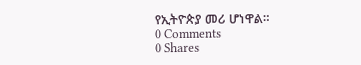የኢትዮጵያ መሪ ሆነዋል።
0 Comments
0 Shares